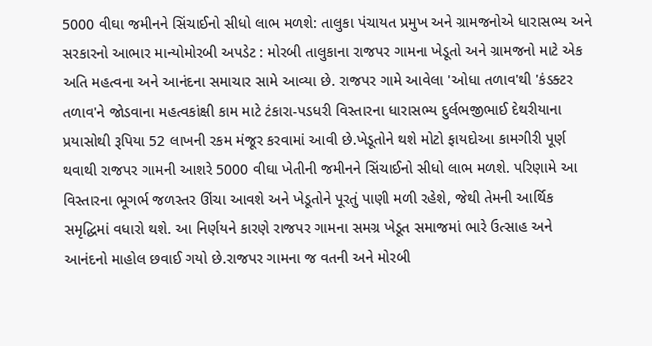5000 વીઘા જમીનને સિંચાઈનો સીધો લાભ મળશે: તાલુકા પંચાયત પ્રમુખ અને ગ્રામજનોએ ધારાસભ્ય અને સરકારનો આભાર માન્યોમોરબી અપડેટ : મોરબી તાલુકાના રાજપર ગામના ખેડૂતો અને ગ્રામજનો માટે એક અતિ મહત્વના અને આનંદના સમાચાર સામે આવ્યા છે. રાજપર ગામે આવેલા 'ઓધા તળાવ'થી 'કંડક્ટર તળાવ'ને જોડવાના મહત્વકાંક્ષી કામ માટે ટંકારા-પડધરી વિસ્તારના ધારાસભ્ય દુર્લભજીભાઈ દેથરીયાના પ્રયાસોથી રૂપિયા 52 લાખની રકમ મંજૂર કરવામાં આવી છે.ખેડૂતોને થશે મોટો ફાયદોઆ કામગીરી પૂર્ણ થવાથી રાજપર ગામની આશરે 5000 વીઘા ખેતીની જમીનને સિંચાઈનો સીધો લાભ મળશે. પરિણામે આ વિસ્તારના ભૂગર્ભ જળસ્તર ઊંચા આવશે અને ખેડૂતોને પૂરતું પાણી મળી રહેશે, જેથી તેમની આર્થિક સમૃદ્ધિમાં વધારો થશે. આ નિર્ણયને કારણે રાજપર ગામના સમગ્ર ખેડૂત સમાજમાં ભારે ઉત્સાહ અને આનંદનો માહોલ છવાઈ ગયો છે.રાજપર ગામના જ વતની અને મોરબી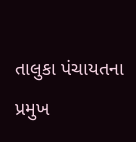તાલુકા પંચાયતના પ્રમુખ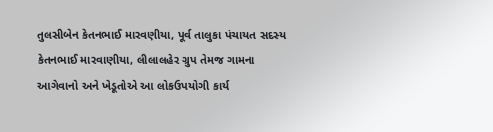તુલસીબેન કેતનભાઈ મારવણીયા, પૂર્વ તાલુકા પંચાયત સદસ્ય કેતનભાઈ મારવાણીયા, લીલાલહેર ગ્રુપ તેમજ ગામના આગેવાનો અને ખેડૂતોએ આ લોકઉપયોગી કાર્ય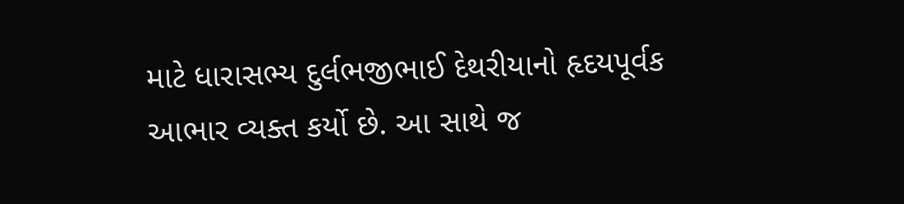માટે ધારાસભ્ય દુર્લભજીભાઈ દેથરીયાનો હૃદયપૂર્વક આભાર વ્યક્ત કર્યો છે. આ સાથે જ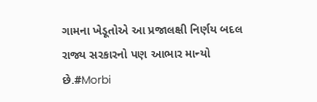ગામના ખેડૂતોએ આ પ્રજાલક્ષી નિર્ણય બદલ રાજ્ય સરકારનો પણ આભાર માન્યો છે.#Morbi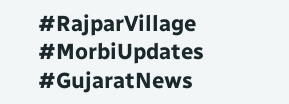#RajparVillage #MorbiUpdates #GujaratNews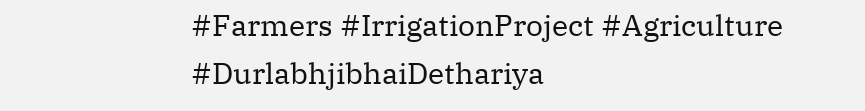#Farmers #IrrigationProject #Agriculture #DurlabhjibhaiDethariya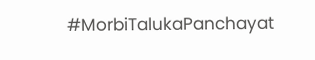#MorbiTalukaPanchayat